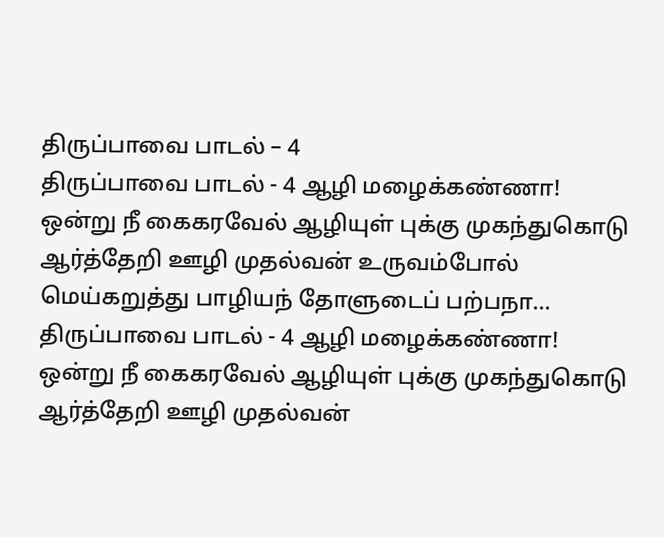திருப்பாவை பாடல் – 4
திருப்பாவை பாடல் - 4 ஆழி மழைக்கண்ணா! ஒன்று நீ கைகரவேல் ஆழியுள் புக்கு முகந்துகொடு ஆர்த்தேறி ஊழி முதல்வன் உருவம்போல் மெய்கறுத்து பாழியந் தோளுடைப் பற்பநா...
திருப்பாவை பாடல் - 4 ஆழி மழைக்கண்ணா! ஒன்று நீ கைகரவேல் ஆழியுள் புக்கு முகந்துகொடு ஆர்த்தேறி ஊழி முதல்வன்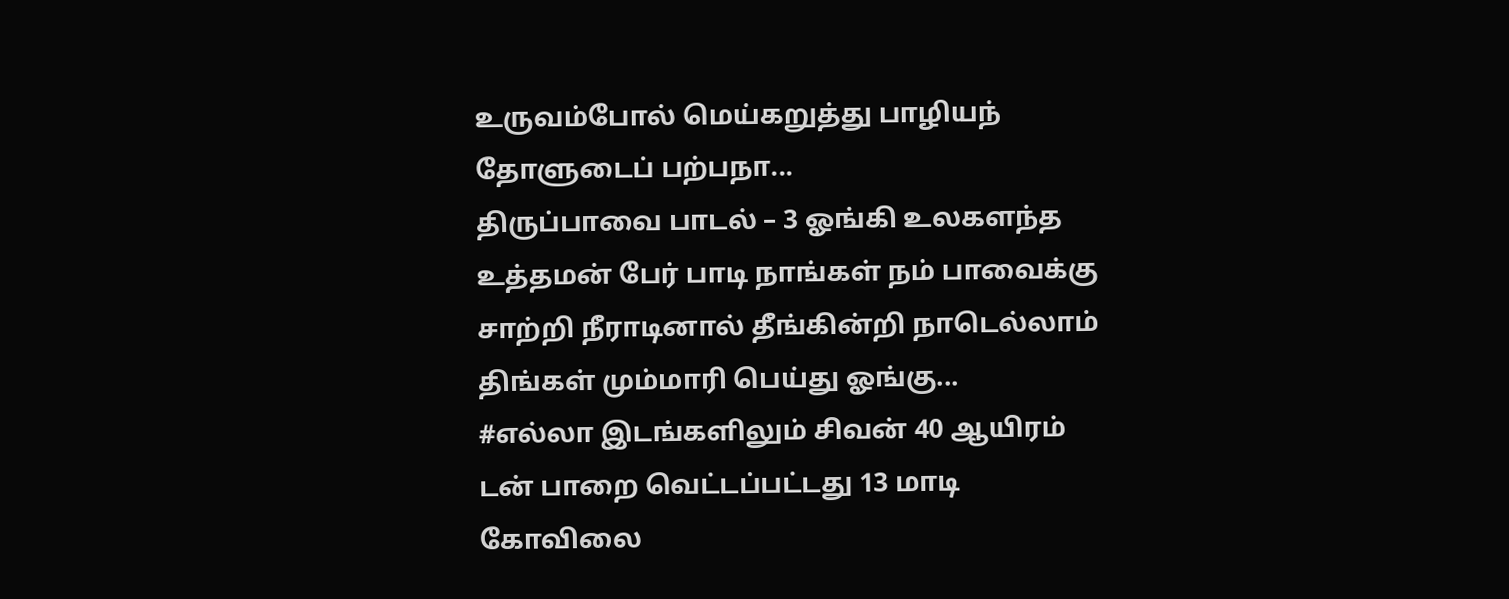உருவம்போல் மெய்கறுத்து பாழியந் தோளுடைப் பற்பநா...
திருப்பாவை பாடல் – 3 ஓங்கி உலகளந்த உத்தமன் பேர் பாடி நாங்கள் நம் பாவைக்கு சாற்றி நீராடினால் தீங்கின்றி நாடெல்லாம் திங்கள் மும்மாரி பெய்து ஓங்கு...
#எல்லா இடங்களிலும் சிவன் 40 ஆயிரம் டன் பாறை வெட்டப்பட்டது 13 மாடி கோவிலை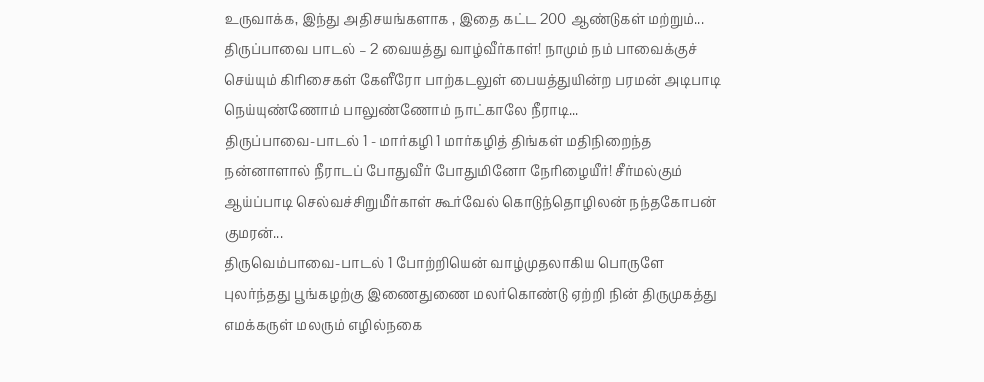உருவாக்க, இந்து அதிசயங்களாக , இதை கட்ட 200 ஆண்டுகள் மற்றும்...
திருப்பாவை பாடல் – 2 வையத்து வாழ்வீர்காள்! நாமும் நம் பாவைக்குச் செய்யும் கிரிசைகள் கேளீரோ பாற்கடலுள் பையத்துயின்ற பரமன் அடிபாடி நெய்யுண்ணோம் பாலுண்ணோம் நாட்காலே நீராடி...
திருப்பாவை-பாடல் 1 - மார்கழி 1 மார்கழித் திங்கள் மதிநிறைந்த நன்னாளால் நீராடப் போதுவீர் போதுமினோ நேரிழையீர்! சீர்மல்கும் ஆய்ப்பாடி செல்வச்சிறுமீர்காள் கூர்வேல் கொடுந்தொழிலன் நந்தகோபன் குமரன்...
திருவெம்பாவை-பாடல் 1 போற்றியென் வாழ்முதலாகிய பொருளே புலர்ந்தது பூங்கழற்கு இணைதுணை மலர்கொண்டு ஏற்றி நின் திருமுகத்து எமக்கருள் மலரும் எழில்நகை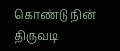கொண்டு நின் திருவடி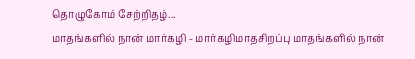தொழுகோம் சேற்றிதழ்...
மாதங்களில் நான் மார்கழி - மார்கழிமாதசிறப்பு மாதங்களில் நான்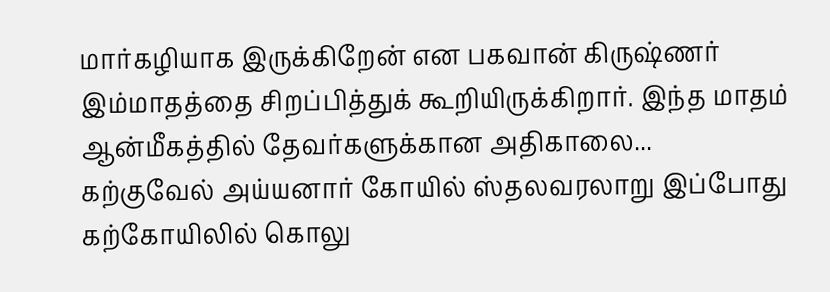மார்கழியாக இருக்கிறேன் என பகவான் கிருஷ்ணர் இம்மாதத்தை சிறப்பித்துக் கூறியிருக்கிறார். இந்த மாதம் ஆன்மீகத்தில் தேவர்களுக்கான அதிகாலை...
கற்குவேல் அய்யனார் கோயில் ஸ்தலவரலாறு இப்போது கற்கோயிலில் கொலு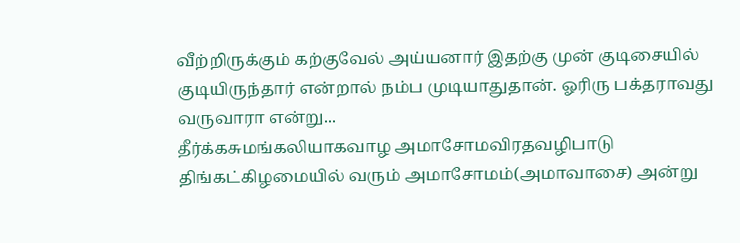வீற்றிருக்கும் கற்குவேல் அய்யனார் இதற்கு முன் குடிசையில் குடியிருந்தார் என்றால் நம்ப முடியாதுதான். ஓரிரு பக்தராவது வருவாரா என்று...
தீர்க்கசுமங்கலியாகவாழ அமாசோமவிரதவழிபாடு திங்கட்கிழமையில் வரும் அமாசோமம்(அமாவாசை) அன்று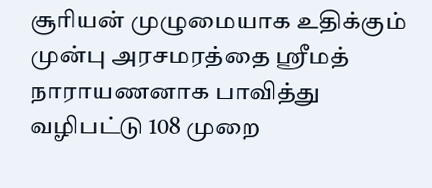சூரியன் முழுமையாக உதிக்கும் முன்பு அரசமரத்தை ஸ்ரீமத் நாராயணனாக பாவித்து வழிபட்டு 108 முறை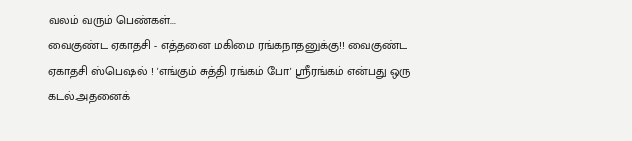வலம் வரும் பெண்கள்...
வைகுண்ட ஏகாதசி - எத்தனை மகிமை ரங்கநாதனுக்கு!! வைகுண்ட ஏகாதசி ஸ்பெஷல் ! 'எங்கும் சுத்தி ரங்கம் போ' ஸ்ரீரங்கம் என்பது ஒரு கடல்.அதனைக்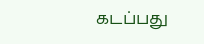கடப்பது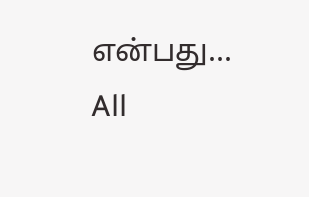என்பது...
All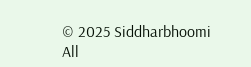© 2025 Siddharbhoomi
All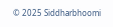© 2025 Siddharbhoomi